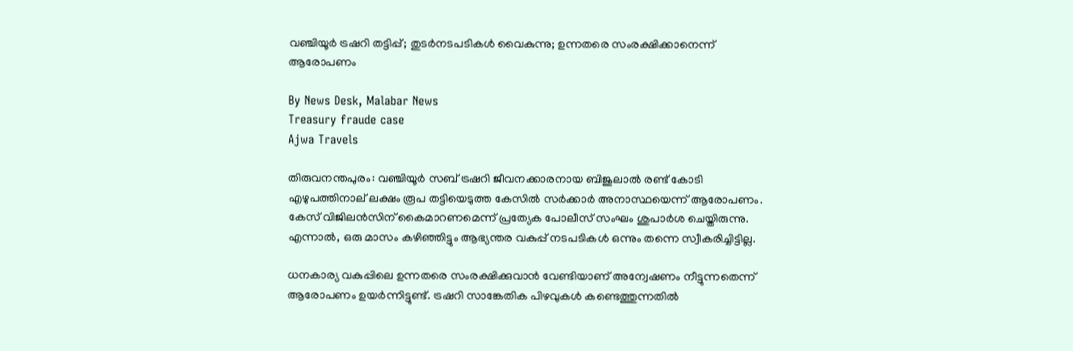വഞ്ചിയൂര്‍ ട്രഷറി തട്ടിപ്പ്; തുടര്‍നടപടികള്‍ വൈകുന്നു; ഉന്നതരെ സംരക്ഷിക്കാനെന്ന് ആരോപണം

By News Desk, Malabar News
Treasury fraude case
Ajwa Travels

തിരുവനന്തപുരം: വഞ്ചിയൂര്‍ സബ് ട്രഷറി ജീവനക്കാരനായ ബിജുലാല്‍ രണ്ട് കോടി എഴുപത്തിനാല് ലക്ഷം രൂപ തട്ടിയെടുത്ത കേസില്‍ സര്‍ക്കാര്‍ അനാസ്ഥയെന്ന് ആരോപണം. കേസ് വിജിലന്‍സിന് കൈമാറണമെന്ന് പ്രത്യേക പോലീസ് സംഘം ശുപാര്‍ശ ചെയ്തിരുന്നു. എന്നാല്‍, ഒരു മാസം കഴിഞ്ഞിട്ടും ആഭ്യന്തര വകുപ്പ് നടപടികള്‍ ഒന്നും തന്നെ സ്വീകരിച്ചിട്ടില്ല.

ധനകാര്യ വകുപ്പിലെ ഉന്നതരെ സംരക്ഷിക്കുവാന്‍ വേണ്ടിയാണ് അന്വേഷണം നീട്ടുന്നതെന്ന് ആരോപണം ഉയര്‍ന്നിട്ടുണ്ട്. ട്രഷറി സാങ്കേതിക പിഴവുകള്‍ കണ്ടെത്തുന്നതില്‍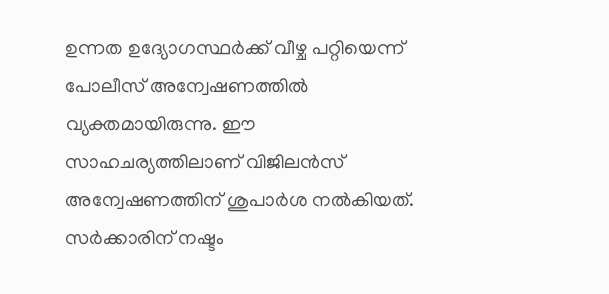ഉന്നത ഉദ്യോഗസ്ഥര്‍ക്ക് വീഴ്ച പറ്റിയെന്ന് പോലീസ് അന്വേഷണത്തില്‍ വ്യക്തമായിരുന്നു. ഈ സാഹചര്യത്തിലാണ് വിജിലന്‍സ് അന്വേഷണത്തിന് ശുപാര്‍ശ നല്‍കിയത്. സര്‍ക്കാരിന് നഷ്ടം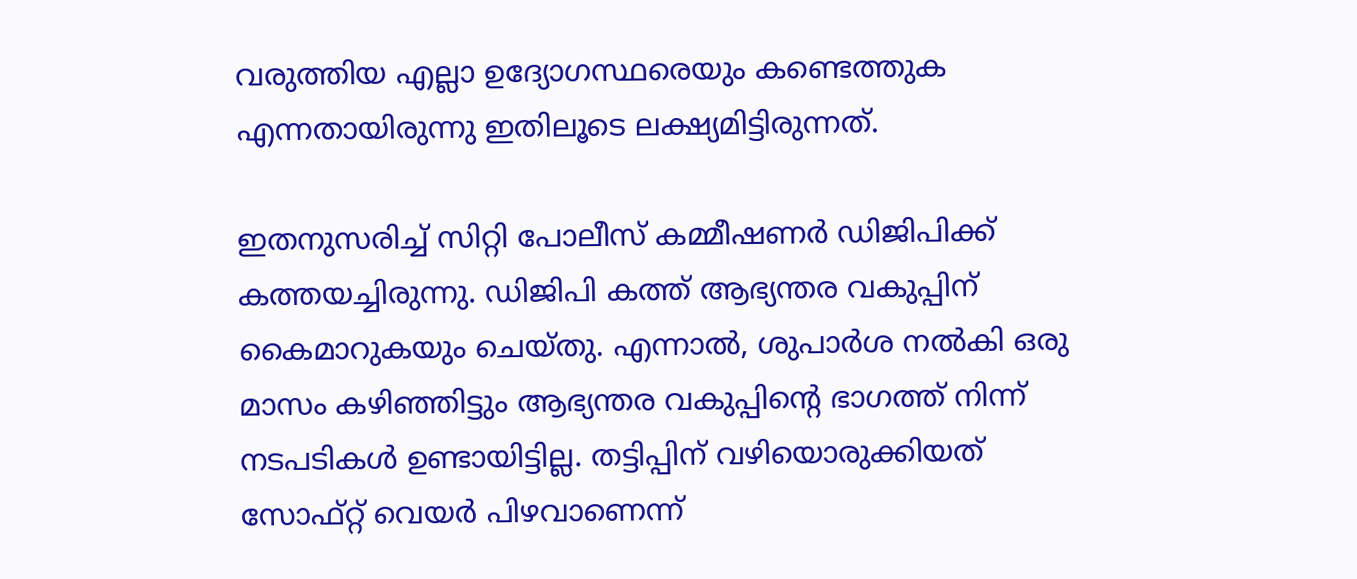വരുത്തിയ എല്ലാ ഉദ്യോഗസ്ഥരെയും കണ്ടെത്തുക എന്നതായിരുന്നു ഇതിലൂടെ ലക്ഷ്യമിട്ടിരുന്നത്.

ഇതനുസരിച്ച് സിറ്റി പോലീസ് കമ്മീഷണര്‍ ഡിജിപിക്ക് കത്തയച്ചിരുന്നു. ഡിജിപി കത്ത് ആഭ്യന്തര വകുപ്പിന് കൈമാറുകയും ചെയ്തു. എന്നാല്‍, ശുപാര്‍ശ നല്‍കി ഒരു മാസം കഴിഞ്ഞിട്ടും ആഭ്യന്തര വകുപ്പിന്റെ ഭാഗത്ത് നിന്ന് നടപടികള്‍ ഉണ്ടായിട്ടില്ല. തട്ടിപ്പിന് വഴിയൊരുക്കിയത് സോഫ്റ്റ് വെയര്‍ പിഴവാണെന്ന്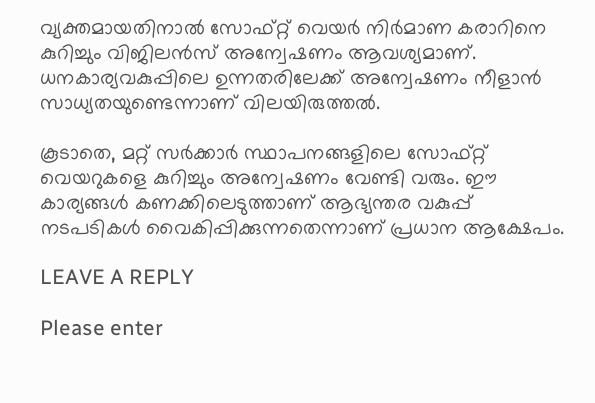വ്യക്തമായതിനാല്‍ സോഫ്റ്റ് വെയര്‍ നിര്‍മാണ കരാറിനെ കുറിച്ചും വിജിലന്‍സ് അന്വേഷണം ആവശ്യമാണ്. ധനകാര്യവകുപ്പിലെ ഉന്നതരിലേക്ക് അന്വേഷണം നീളാന്‍ സാധ്യതയുണ്ടെന്നാണ് വിലയിരുത്തല്‍.

കൂടാതെ, മറ്റ് സര്‍ക്കാര്‍ സ്ഥാപനങ്ങളിലെ സോഫ്റ്റ് വെയറുകളെ കുറിച്ചും അന്വേഷണം വേണ്ടി വരും. ഈ കാര്യങ്ങള്‍ കണക്കിലെടുത്താണ് ആഭ്യന്തര വകുപ്പ് നടപടികള്‍ വൈകിപ്പിക്കുന്നതെന്നാണ് പ്രധാന ആക്ഷേപം.

LEAVE A REPLY

Please enter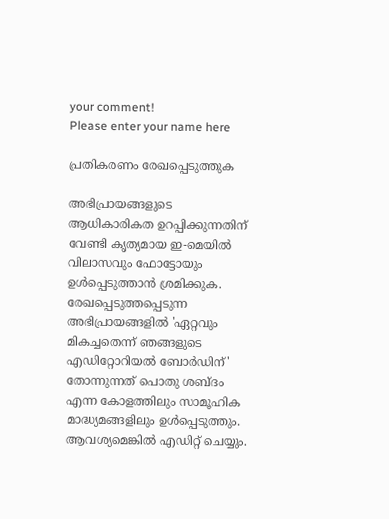your comment!
Please enter your name here

പ്രതികരണം രേഖപ്പെടുത്തുക

അഭിപ്രായങ്ങളുടെ ആധികാരികത ഉറപ്പിക്കുന്നതിന് വേണ്ടി കൃത്യമായ ഇ-മെയിൽ വിലാസവും ഫോട്ടോയും ഉൾപ്പെടുത്താൻ ശ്രമിക്കുക. രേഖപ്പെടുത്തപ്പെടുന്ന അഭിപ്രായങ്ങളിൽ 'ഏറ്റവും മികച്ചതെന്ന് ഞങ്ങളുടെ എഡിറ്റോറിയൽ ബോർഡിന്' തോന്നുന്നത് പൊതു ശബ്‌ദം എന്ന കോളത്തിലും സാമൂഹിക മാദ്ധ്യമങ്ങളിലും ഉൾപ്പെടുത്തും. ആവശ്യമെങ്കിൽ എഡിറ്റ് ചെയ്യും.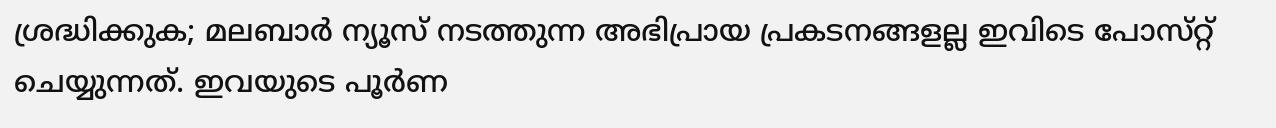ശ്രദ്ധിക്കുക; മലബാർ ന്യൂസ് നടത്തുന്ന അഭിപ്രായ പ്രകടനങ്ങളല്ല ഇവിടെ പോസ്‌റ്റ് ചെയ്യുന്നത്. ഇവയുടെ പൂർണ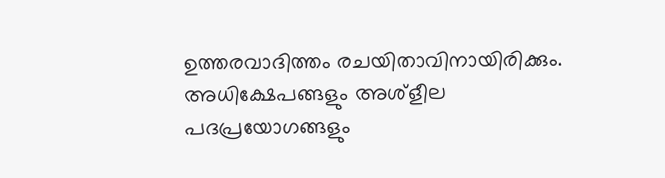ഉത്തരവാദിത്തം രചയിതാവിനായിരിക്കും. അധിക്ഷേപങ്ങളും അശ്‌ളീല പദപ്രയോഗങ്ങളും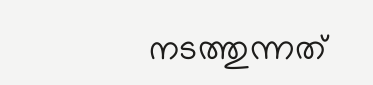നടത്തുന്നത്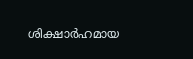ശിക്ഷാർഹമായ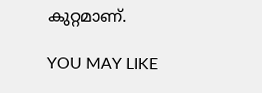കുറ്റമാണ്.

YOU MAY LIKE